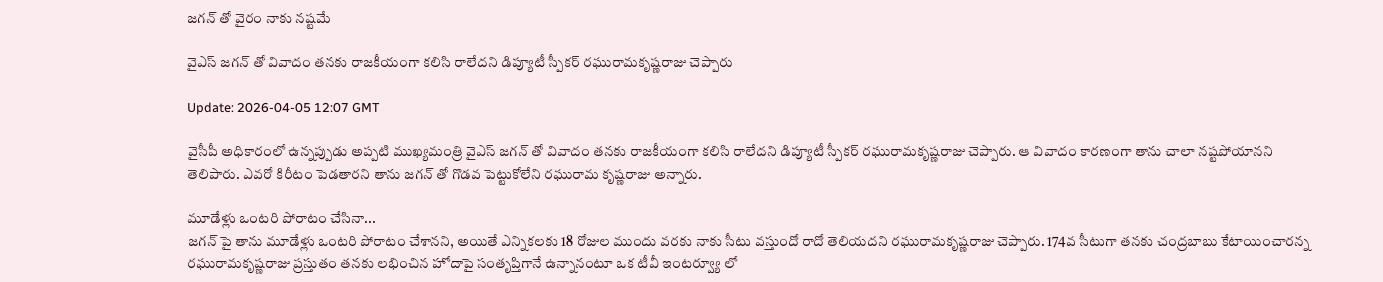జగన్ తో వైరం నాకు నష్టమే

వైఎస్ జగన్ తో వివాదం తనకు రాజకీయంగా కలిసి రాలేదని డిప్యూటీ స్పీకర్ రఘురామకృష్ణరాజు చెప్పారు

Update: 2026-04-05 12:07 GMT

వైసీపీ అధికారంలో ఉన్నప్పుడు అప్పటి ముఖ్యమంత్రి వైఎస్ జగన్ తో వివాదం తనకు రాజకీయంగా కలిసి రాలేదని డిప్యూటీ స్పీకర్ రఘురామకృష్ణరాజు చెప్పారు. ఆ వివాదం కారణంగా తాను చాలా నష్టపోయానని తెలిపారు. ఎవరో కిరీటం పెడతారని తాను జగన్ తో గొడవ పెట్టుకోలేని రఘురామ కృష్ణరాజు అన్నారు.

మూడేళ్లు ఒంటరి పోరాటం చేసినా...
జగన్ పై తాను మూడేళ్లు ఒంటరి పోరాటం చేశానని, అయితే ఎన్నికలకు 18 రోజుల ముందు వరకు నాకు సీటు వస్తుందో రాదో తెలియదని రఘురామకృష్ణరాజు చెప్పారు. 174వ సీటుగా తనకు చంద్రబాబు కేటాయించారన్న రఘురామకృష్ణరాజు ప్రస్తుతం తనకు లభించిన హోదాపై సంతృప్తిగానే ఉన్నానంటూ ఒక టీవీ ఇంటర్వ్యూ లో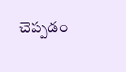చెప్పడం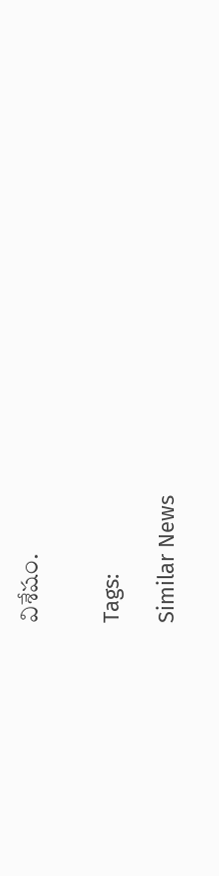విశేషం.


Tags:

Similar News